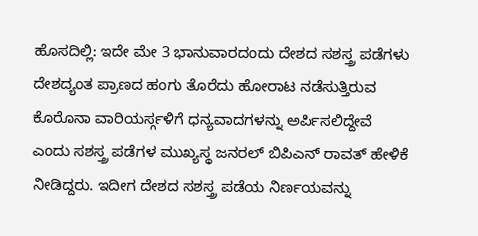ಹೊಸದಿಲ್ಲಿ: ಇದೇ ಮೇ 3 ಭಾನುವಾರದಂದು ದೇಶದ ಸಶಸ್ತ್ರ ಪಡೆಗಳು ದೇಶದ್ಯಂತ ಪ್ರಾಣದ ಹಂಗು ತೊರೆದು ಹೋರಾಟ ನಡೆಸುತ್ತಿರುವ ಕೊರೊನಾ ವಾರಿಯರ್ಸ್ಗಳಿಗೆ ಧನ್ಯವಾದಗಳನ್ನು ಅರ್ಪಿಸಲಿದ್ದೇವೆ ಎಂದು ಸಶಸ್ತ್ರ ಪಡೆಗಳ ಮುಖ್ಯಸ್ಥ ಜನರಲ್ ಬಿಪಿಎನ್ ರಾವತ್ ಹೇಳಿಕೆ ನೀಡಿದ್ದರು. ಇದೀಗ ದೇಶದ ಸಶಸ್ತ್ರ ಪಡೆಯ ನಿರ್ಣಯವನ್ನು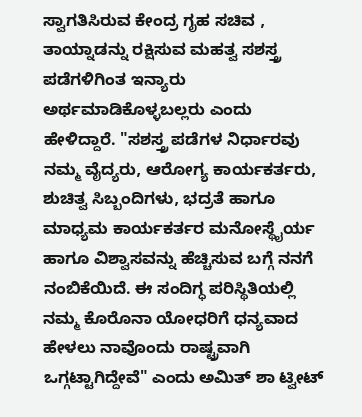ಸ್ವಾಗತಿಸಿರುವ ಕೇಂದ್ರ ಗೃಹ ಸಚಿವ , ತಾಯ್ನಾಡನ್ನು ರಕ್ಷಿಸುವ ಮಹತ್ವ ಸಶಸ್ತ್ರ ಪಡೆಗಳಿಗಿಂತ ಇನ್ಯಾರು ಅರ್ಥಮಾಡಿಕೊಳ್ಳಬಲ್ಲರು ಎಂದು ಹೇಳಿದ್ದಾರೆ. "ಸಶಸ್ತ್ರ ಪಡೆಗಳ ನಿರ್ಧಾರವು ನಮ್ಮ ವೈದ್ಯರು, ಆರೋಗ್ಯ ಕಾರ್ಯಕರ್ತರು, ಶುಚಿತ್ವ ಸಿಬ್ಬಂದಿಗಳು, ಭದ್ರತೆ ಹಾಗೂ ಮಾಧ್ಯಮ ಕಾರ್ಯಕರ್ತರ ಮನೋಸ್ಥೈರ್ಯ ಹಾಗೂ ವಿಶ್ವಾಸವನ್ನು ಹೆಚ್ಚಿಸುವ ಬಗ್ಗೆ ನನಗೆ ನಂಬಿಕೆಯಿದೆ. ಈ ಸಂದಿಗ್ಧ ಪರಿಸ್ಥಿತಿಯಲ್ಲಿ ನಮ್ಮ ಕೊರೊನಾ ಯೋಧರಿಗೆ ಧನ್ಯವಾದ ಹೇಳಲು ನಾವೊಂದು ರಾಷ್ಟ್ರವಾಗಿ ಒಗ್ಗಟ್ಟಾಗಿದ್ದೇವೆ" ಎಂದು ಅಮಿತ್ ಶಾ ಟ್ವೀಟ್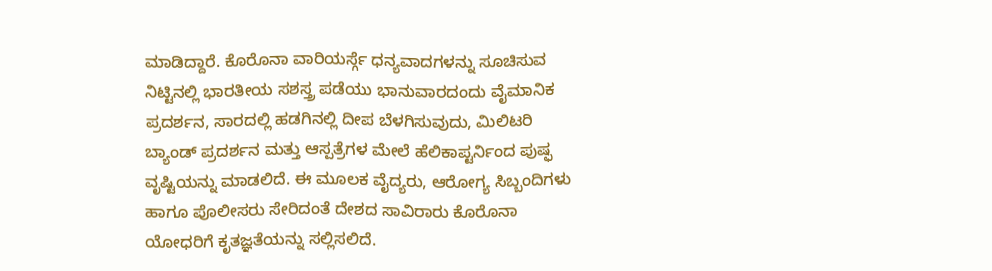ಮಾಡಿದ್ದಾರೆ. ಕೊರೊನಾ ವಾರಿಯರ್ಸ್ಗೆ ಧನ್ಯವಾದಗಳನ್ನು ಸೂಚಿಸುವ ನಿಟ್ಟಿನಲ್ಲಿ ಭಾರತೀಯ ಸಶಸ್ತ್ರ ಪಡೆಯು ಭಾನುವಾರದಂದು ವೈಮಾನಿಕ ಪ್ರದರ್ಶನ, ಸಾರದಲ್ಲಿ ಹಡಗಿನಲ್ಲಿ ದೀಪ ಬೆಳಗಿಸುವುದು, ಮಿಲಿಟರಿ ಬ್ಯಾಂಡ್ ಪ್ರದರ್ಶನ ಮತ್ತು ಆಸ್ಪತ್ರೆಗಳ ಮೇಲೆ ಹೆಲಿಕಾಪ್ಟರ್ನಿಂದ ಪುಷ್ಫ ವೃಷ್ಟಿಯನ್ನು ಮಾಡಲಿದೆ. ಈ ಮೂಲಕ ವೈದ್ಯರು, ಆರೋಗ್ಯ ಸಿಬ್ಬಂದಿಗಳು ಹಾಗೂ ಪೊಲೀಸರು ಸೇರಿದಂತೆ ದೇಶದ ಸಾವಿರಾರು ಕೊರೊನಾ ಯೋಧರಿಗೆ ಕೃತಜ್ಞತೆಯನ್ನು ಸಲ್ಲಿಸಲಿದೆ.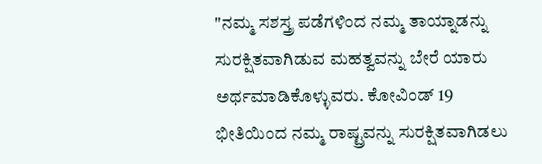"ನಮ್ಮ ಸಶಸ್ತ್ರ ಪಡೆಗಳಿಂದ ನಮ್ಮ ತಾಯ್ನಾಡನ್ನು ಸುರಕ್ಷಿತವಾಗಿಡುವ ಮಹತ್ವವನ್ನು ಬೇರೆ ಯಾರು ಅರ್ಥಮಾಡಿಕೊಳ್ಳುವರು. ಕೋವಿಂಡ್ 19 ಭೀತಿಯಿಂದ ನಮ್ಮ ರಾಷ್ಟ್ರವನ್ನು ಸುರಕ್ಷಿತವಾಗಿಡಲು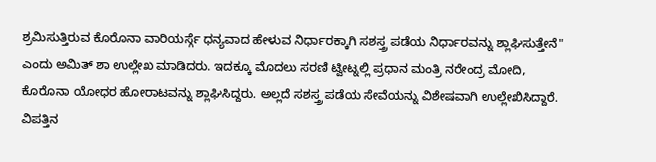ಶ್ರಮಿಸುತ್ತಿರುವ ಕೊರೊನಾ ವಾರಿಯರ್ಸ್ಗೆ ಧನ್ಯವಾದ ಹೇಳುವ ನಿರ್ಧಾರಕ್ಕಾಗಿ ಸಶಸ್ತ್ರ ಪಡೆಯ ನಿರ್ಧಾರವನ್ನು ಶ್ಲಾಘಿಸುತ್ತೇನೆ" ಎಂದು ಅಮಿತ್ ಶಾ ಉಲ್ಲೇಖ ಮಾಡಿದರು. ಇದಕ್ಕೂ ಮೊದಲು ಸರಣಿ ಟ್ವೀಟ್ನಲ್ಲಿ ಪ್ರಧಾನ ಮಂತ್ರಿ ನರೇಂದ್ರ ಮೋದಿ, ಕೊರೊನಾ ಯೋಧರ ಹೋರಾಟವನ್ನು ಶ್ಲಾಘಿಸಿದ್ದರು. ಅಲ್ಲದೆ ಸಶಸ್ತ್ರ ಪಡೆಯ ಸೇವೆಯನ್ನು ವಿಶೇಷವಾಗಿ ಉಲ್ಲೇಖಿಸಿದ್ದಾರೆ. ವಿಪತ್ತಿನ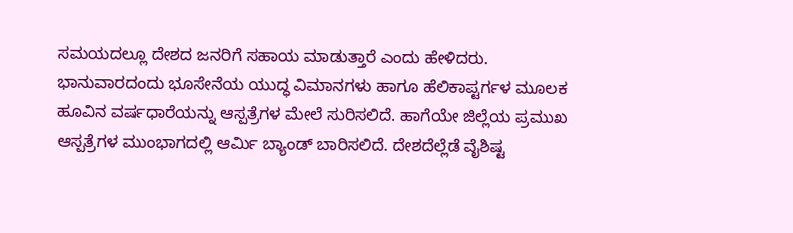ಸಮಯದಲ್ಲೂ ದೇಶದ ಜನರಿಗೆ ಸಹಾಯ ಮಾಡುತ್ತಾರೆ ಎಂದು ಹೇಳಿದರು. ಭಾನುವಾರದಂದು ಭೂಸೇನೆಯ ಯುದ್ಧ ವಿಮಾನಗಳು ಹಾಗೂ ಹೆಲಿಕಾಪ್ಟರ್ಗಳ ಮೂಲಕ ಹೂವಿನ ವರ್ಷಧಾರೆಯನ್ನು ಆಸ್ಪತ್ರೆಗಳ ಮೇಲೆ ಸುರಿಸಲಿದೆ. ಹಾಗೆಯೇ ಜಿಲ್ಲೆಯ ಪ್ರಮುಖ ಆಸ್ಪತ್ರೆಗಳ ಮುಂಭಾಗದಲ್ಲಿ ಆರ್ಮಿ ಬ್ಯಾಂಡ್ ಬಾರಿಸಲಿದೆ. ದೇಶದೆಲ್ಲೆಡೆ ವೈಶಿಷ್ಟ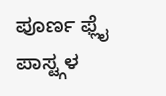ಪೂರ್ಣ ಫ್ಲೈ ಪಾಸ್ಟ್ಗಳ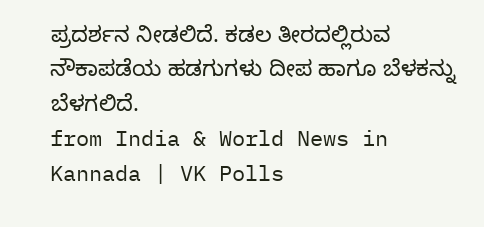ಪ್ರದರ್ಶನ ನೀಡಲಿದೆ. ಕಡಲ ತೀರದಲ್ಲಿರುವ ನೌಕಾಪಡೆಯ ಹಡಗುಗಳು ದೀಪ ಹಾಗೂ ಬೆಳಕನ್ನು ಬೆಳಗಲಿದೆ.
from India & World News in Kannada | VK Polls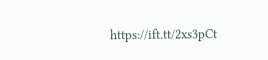https://ift.tt/2xs3pCt